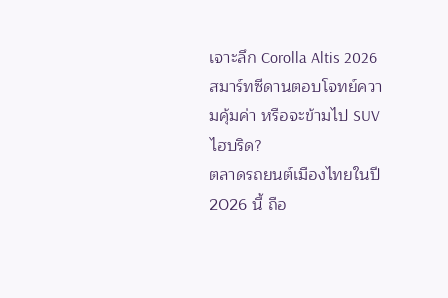เจาะลึก Corolla Altis 2026 สมาร์ทซีดานตอบโจทย์ความคุ้มค่า หรือจะข้ามไป SUV ไฮบริด?
ตลาดรถยนต์เมืองไทยในปี 2026 นี้ ถือ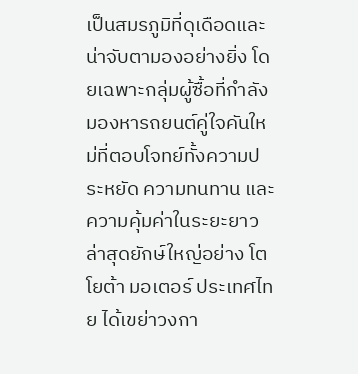เป็นสมรภูมิที่ดุเดือดและน่าจับตามองอย่างยิ่ง โดยเฉพาะกลุ่มผู้ซื้อที่กำลังมองหารถยนต์คู่ใจคันใหม่ที่ตอบโจทย์ทั้งความประหยัด ความทนทาน และความคุ้มค่าในระยะยาว ล่าสุดยักษ์ใหญ่อย่าง โตโยต้า มอเตอร์ ประเทศไทย ได้เขย่าวงกา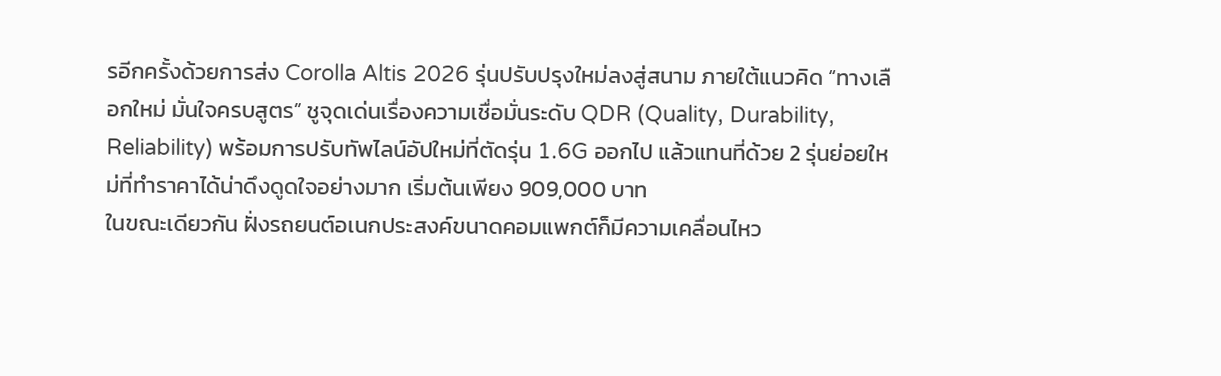รอีกครั้งด้วยการส่ง Corolla Altis 2026 รุ่นปรับปรุงใหม่ลงสู่สนาม ภายใต้แนวคิด “ทางเลือกใหม่ มั่นใจครบสูตร” ชูจุดเด่นเรื่องความเชื่อมั่นระดับ QDR (Quality, Durability, Reliability) พร้อมการปรับทัพไลน์อัปใหม่ที่ตัดรุ่น 1.6G ออกไป แล้วแทนที่ด้วย 2 รุ่นย่อยใหม่ที่ทำราคาได้น่าดึงดูดใจอย่างมาก เริ่มต้นเพียง 909,000 บาท
ในขณะเดียวกัน ฝั่งรถยนต์อเนกประสงค์ขนาดคอมแพกต์ก็มีความเคลื่อนไหว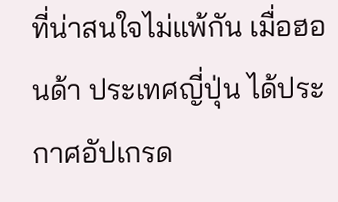ที่น่าสนใจไม่แพ้กัน เมื่อฮอนด้า ประเทศญี่ปุ่น ได้ประกาศอัปเกรด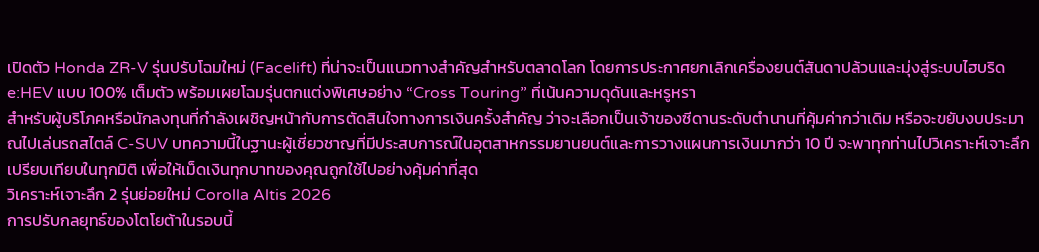เปิดตัว Honda ZR-V รุ่นปรับโฉมใหม่ (Facelift) ที่น่าจะเป็นแนวทางสำคัญสำหรับตลาดโลก โดยการประกาศยกเลิกเครื่องยนต์สันดาปล้วนและมุ่งสู่ระบบไฮบริด e:HEV แบบ 100% เต็มตัว พร้อมเผยโฉมรุ่นตกแต่งพิเศษอย่าง “Cross Touring” ที่เน้นความดุดันและหรูหรา
สำหรับผู้บริโภคหรือนักลงทุนที่กำลังเผชิญหน้ากับการตัดสินใจทางการเงินครั้งสำคัญ ว่าจะเลือกเป็นเจ้าของซีดานระดับตำนานที่คุ้มค่ากว่าเดิม หรือจะขยับงบประมาณไปเล่นรถสไตล์ C-SUV บทความนี้ในฐานะผู้เชี่ยวชาญที่มีประสบการณ์ในอุตสาหกรรมยานยนต์และการวางแผนการเงินมากว่า 10 ปี จะพาทุกท่านไปวิเคราะห์เจาะลึกเปรียบเทียบในทุกมิติ เพื่อให้เม็ดเงินทุกบาทของคุณถูกใช้ไปอย่างคุ้มค่าที่สุด
วิเคราะห์เจาะลึก 2 รุ่นย่อยใหม่ Corolla Altis 2026
การปรับกลยุทธ์ของโตโยต้าในรอบนี้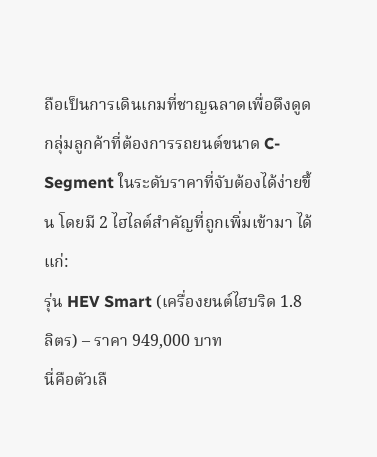ถือเป็นการเดินเกมที่ชาญฉลาดเพื่อดึงดูดกลุ่มลูกค้าที่ต้องการรถยนต์ขนาด C-Segment ในระดับราคาที่จับต้องได้ง่ายขึ้น โดยมี 2 ไฮไลต์สำคัญที่ถูกเพิ่มเข้ามา ได้แก่:
รุ่น HEV Smart (เครื่องยนต์ไฮบริด 1.8 ลิตร) – ราคา 949,000 บาท
นี่คือตัวเลื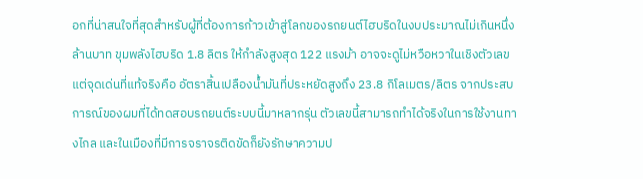อกที่น่าสนใจที่สุดสำหรับผู้ที่ต้องการก้าวเข้าสู่โลกของรถยนต์ไฮบริดในงบประมาณไม่เกินหนึ่งล้านบาท ขุมพลังไฮบริด 1.8 ลิตร ให้กำลังสูงสุด 122 แรงม้า อาจจะดูไม่หวือหวาในเชิงตัวเลข แต่จุดเด่นที่แท้จริงคือ อัตราสิ้นเปลืองน้ำมันที่ประหยัดสูงถึง 23.8 กิโลเมตร/ลิตร จากประสบการณ์ของผมที่ได้ทดสอบรถยนต์ระบบนี้มาหลากรุ่น ตัวเลขนี้สามารถทำได้จริงในการใช้งานทางไกล และในเมืองที่มีการจราจรติดขัดก็ยังรักษาความป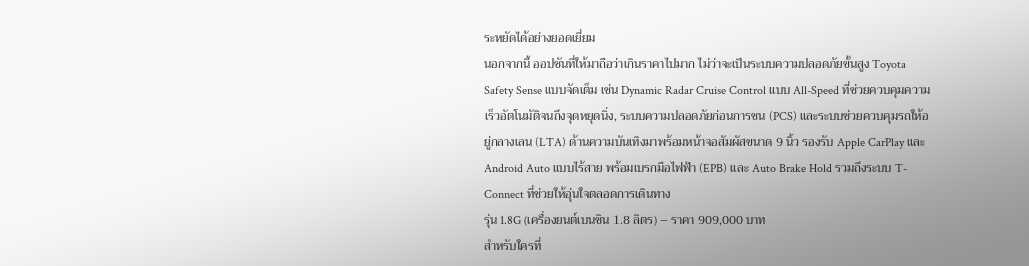ระหยัดได้อย่างยอดเยี่ยม
นอกจากนี้ ออปชันที่ให้มาถือว่าเกินราคาไปมาก ไม่ว่าจะเป็นระบบความปลอดภัยขั้นสูง Toyota Safety Sense แบบจัดเต็ม เช่น Dynamic Radar Cruise Control แบบ All-Speed ที่ช่วยควบคุมความเร็วอัตโนมัติจนถึงจุดหยุดนิ่ง, ระบบความปลอดภัยก่อนการชน (PCS) และระบบช่วยควบคุมรถให้อยู่กลางเลน (LTA) ด้านความบันเทิงมาพร้อมหน้าจอสัมผัสขนาด 9 นิ้ว รองรับ Apple CarPlay และ Android Auto แบบไร้สาย พร้อมเบรกมือไฟฟ้า (EPB) และ Auto Brake Hold รวมถึงระบบ T-Connect ที่ช่วยให้อุ่นใจตลอดการเดินทาง
รุ่น 1.8G (เครื่องยนต์เบนซิน 1.8 ลิตร) – ราคา 909,000 บาท
สำหรับใครที่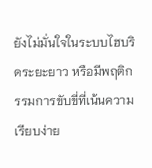ยังไม่มั่นใจในระบบไฮบริดระยะยาว หรือมีพฤติกรรมการขับขี่ที่เน้นความเรียบง่าย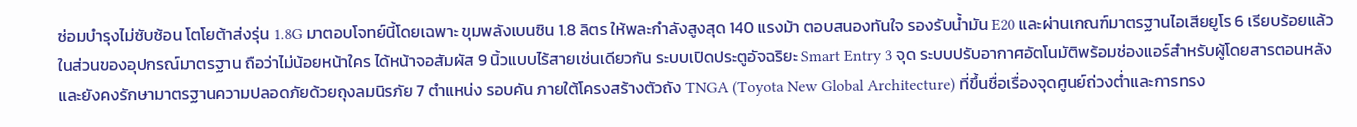ซ่อมบำรุงไม่ซับซ้อน โตโยต้าส่งรุ่น 1.8G มาตอบโจทย์นี้โดยเฉพาะ ขุมพลังเบนซิน 1.8 ลิตร ให้พละกำลังสูงสุด 140 แรงม้า ตอบสนองทันใจ รองรับน้ำมัน E20 และผ่านเกณฑ์มาตรฐานไอเสียยูโร 6 เรียบร้อยแล้ว
ในส่วนของอุปกรณ์มาตรฐาน ถือว่าไม่น้อยหน้าใคร ได้หน้าจอสัมผัส 9 นิ้วแบบไร้สายเช่นเดียวกัน ระบบเปิดประตูอัจฉริยะ Smart Entry 3 จุด ระบบปรับอากาศอัตโนมัติพร้อมช่องแอร์สำหรับผู้โดยสารตอนหลัง และยังคงรักษามาตรฐานความปลอดภัยด้วยถุงลมนิรภัย 7 ตำแหน่ง รอบคัน ภายใต้โครงสร้างตัวถัง TNGA (Toyota New Global Architecture) ที่ขึ้นชื่อเรื่องจุดศูนย์ถ่วงต่ำและการทรง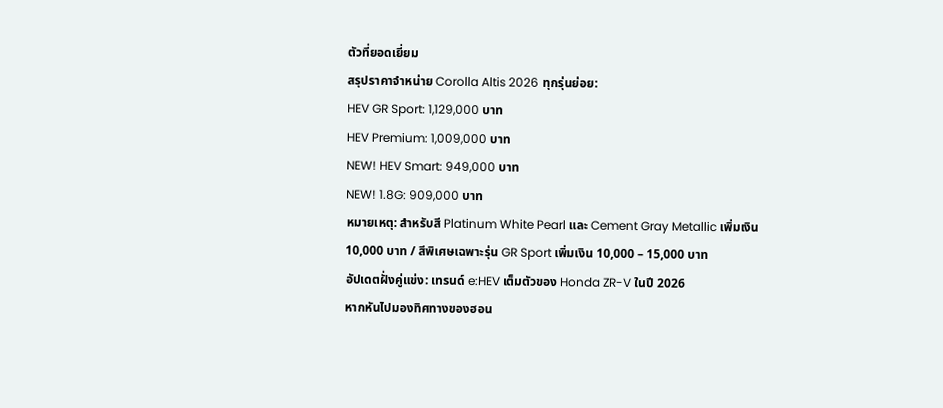ตัวที่ยอดเยี่ยม
สรุปราคาจำหน่าย Corolla Altis 2026 ทุกรุ่นย่อย:
HEV GR Sport: 1,129,000 บาท
HEV Premium: 1,009,000 บาท
NEW! HEV Smart: 949,000 บาท
NEW! 1.8G: 909,000 บาท
หมายเหตุ: สำหรับสี Platinum White Pearl และ Cement Gray Metallic เพิ่มเงิน 10,000 บาท / สีพิเศษเฉพาะรุ่น GR Sport เพิ่มเงิน 10,000 – 15,000 บาท
อัปเดตฝั่งคู่แข่ง: เทรนด์ e:HEV เต็มตัวของ Honda ZR-V ในปี 2026
หากหันไปมองทิศทางของฮอน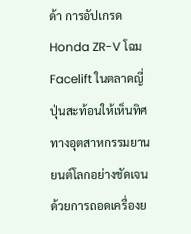ด้า การอัปเกรด Honda ZR-V โฉม Facelift ในตลาดญี่ปุ่นสะท้อนให้เห็นทิศทางอุตสาหกรรมยานยนต์โลกอย่างชัดเจน ด้วยการถอดเครื่องย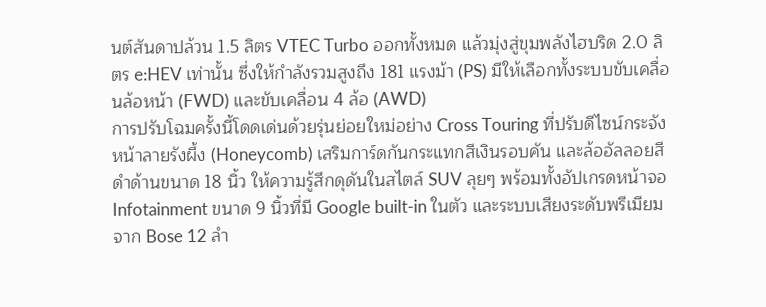นต์สันดาปล้วน 1.5 ลิตร VTEC Turbo ออกทั้งหมด แล้วมุ่งสู่ขุมพลังไฮบริด 2.0 ลิตร e:HEV เท่านั้น ซึ่งให้กำลังรวมสูงถึง 181 แรงม้า (PS) มีให้เลือกทั้งระบบขับเคลื่อนล้อหน้า (FWD) และขับเคลื่อน 4 ล้อ (AWD)
การปรับโฉมครั้งนี้โดดเด่นด้วยรุ่นย่อยใหม่อย่าง Cross Touring ที่ปรับดีไซน์กระจังหน้าลายรังผึ้ง (Honeycomb) เสริมการ์ดกันกระแทกสีเงินรอบคัน และล้ออัลลอยสีดำด้านขนาด 18 นิ้ว ให้ความรู้สึกดุดันในสไตล์ SUV ลุยๆ พร้อมทั้งอัปเกรดหน้าจอ Infotainment ขนาด 9 นิ้วที่มี Google built-in ในตัว และระบบเสียงระดับพรีเมียมจาก Bose 12 ลำ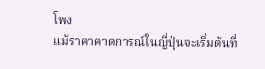โพง
แม้ราคาคาดการณ์ในญี่ปุ่นจะเริ่มต้นที่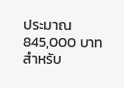ประมาณ 845,000 บาท สำหรับ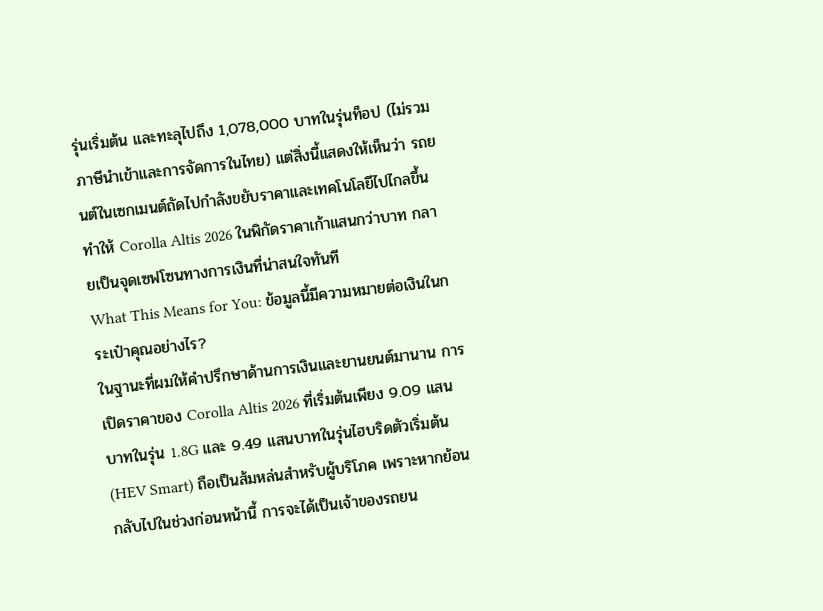รุ่นเริ่มต้น และทะลุไปถึง 1,078,000 บาทในรุ่นท็อป (ไม่รวมภาษีนำเข้าและการจัดการในไทย) แต่สิ่งนี้แสดงให้เห็นว่า รถยนต์ในเซกเมนต์ถัดไปกำลังขยับราคาและเทคโนโลยีไปไกลขึ้น ทำให้ Corolla Altis 2026 ในพิกัดราคาเก้าแสนกว่าบาท กลายเป็นจุดเซฟโซนทางการเงินที่น่าสนใจทันที
What This Means for You: ข้อมูลนี้มีความหมายต่อเงินในกระเป๋าคุณอย่างไร?
ในฐานะที่ผมให้คำปรึกษาด้านการเงินและยานยนต์มานาน การเปิดราคาของ Corolla Altis 2026 ที่เริ่มต้นเพียง 9.09 แสนบาทในรุ่น 1.8G และ 9.49 แสนบาทในรุ่นไฮบริดตัวเริ่มต้น (HEV Smart) ถือเป็นส้มหล่นสำหรับผู้บริโภค เพราะหากย้อนกลับไปในช่วงก่อนหน้านี้ การจะได้เป็นเจ้าของรถยน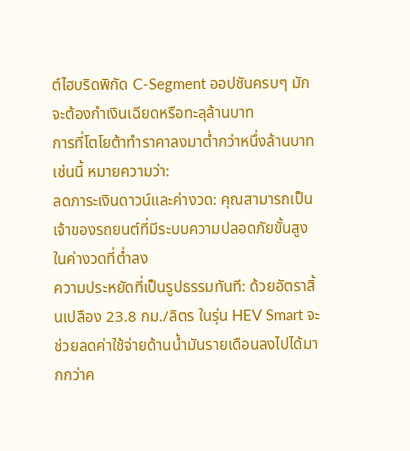ต์ไฮบริดพิกัด C-Segment ออปชันครบๆ มักจะต้องกำเงินเฉียดหรือทะลุล้านบาท
การที่โตโยต้าทำราคาลงมาต่ำกว่าหนึ่งล้านบาทเช่นนี้ หมายความว่า:
ลดภาระเงินดาวน์และค่างวด: คุณสามารถเป็นเจ้าของรถยนต์ที่มีระบบความปลอดภัยขั้นสูงในค่างวดที่ต่ำลง
ความประหยัดที่เป็นรูปธรรมทันที: ด้วยอัตราสิ้นเปลือง 23.8 กม./ลิตร ในรุ่น HEV Smart จะช่วยลดค่าใช้จ่ายด้านน้ำมันรายเดือนลงไปได้มากกว่าค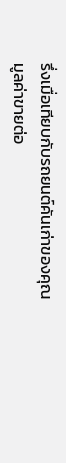รึ่งเมื่อเทียบกับรถยนต์คันเก่าของคุณ
มูลค่าขายต่อ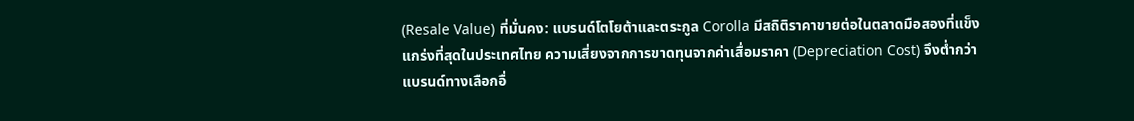(Resale Value) ที่มั่นคง: แบรนด์โตโยต้าและตระกูล Corolla มีสถิติราคาขายต่อในตลาดมือสองที่แข็งแกร่งที่สุดในประเทศไทย ความเสี่ยงจากการขาดทุนจากค่าเสื่อมราคา (Depreciation Cost) จึงต่ำกว่าแบรนด์ทางเลือกอื่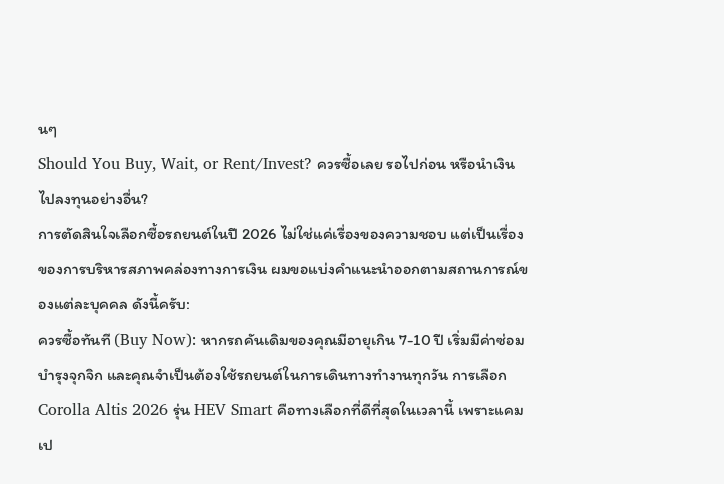นๆ
Should You Buy, Wait, or Rent/Invest? ควรซื้อเลย รอไปก่อน หรือนำเงินไปลงทุนอย่างอื่น?
การตัดสินใจเลือกซื้อรถยนต์ในปี 2026 ไม่ใช่แค่เรื่องของความชอบ แต่เป็นเรื่องของการบริหารสภาพคล่องทางการเงิน ผมขอแบ่งคำแนะนำออกตามสถานการณ์ของแต่ละบุคคล ดังนี้ครับ:
ควรซื้อทันที (Buy Now): หากรถคันเดิมของคุณมีอายุเกิน 7-10 ปี เริ่มมีค่าซ่อมบำรุงจุกจิก และคุณจำเป็นต้องใช้รถยนต์ในการเดินทางทำงานทุกวัน การเลือก Corolla Altis 2026 รุ่น HEV Smart คือทางเลือกที่ดีที่สุดในเวลานี้ เพราะแคมเป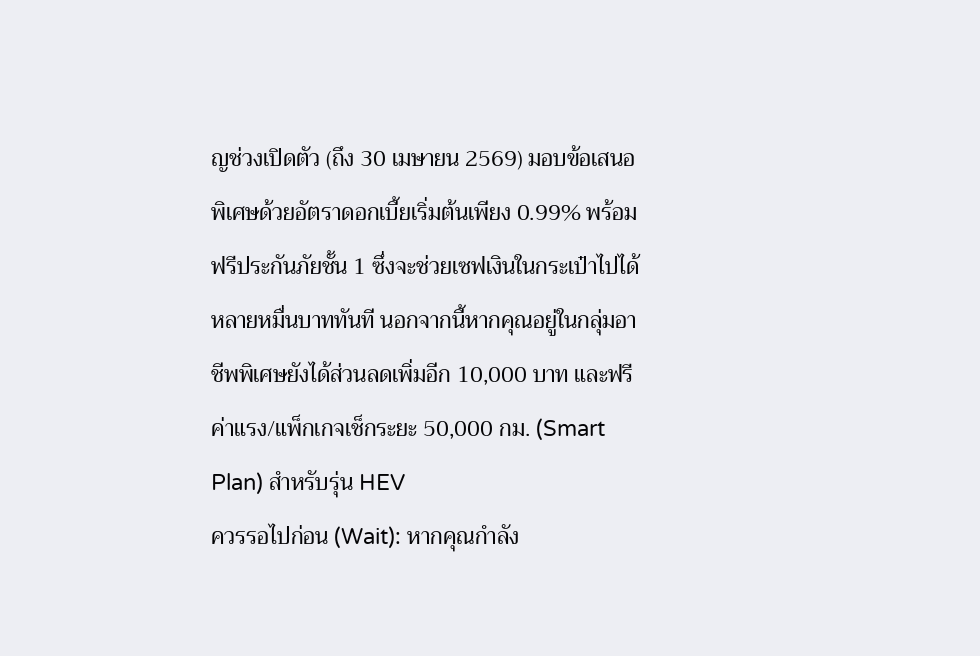ญช่วงเปิดตัว (ถึง 30 เมษายน 2569) มอบข้อเสนอพิเศษด้วยอัตราดอกเบี้ยเริ่มต้นเพียง 0.99% พร้อมฟรีประกันภัยชั้น 1 ซึ่งจะช่วยเซฟเงินในกระเป๋าไปได้หลายหมื่นบาททันที นอกจากนี้หากคุณอยู่ในกลุ่มอาชีพพิเศษยังได้ส่วนลดเพิ่มอีก 10,000 บาท และฟรีค่าแรง/แพ็กเกจเช็กระยะ 50,000 กม. (Smart Plan) สำหรับรุ่น HEV
ควรรอไปก่อน (Wait): หากคุณกำลัง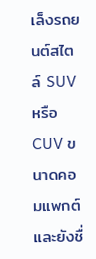เล็งรถยนต์สไตล์ SUV หรือ CUV ขนาดคอมแพกต์ และยังชื่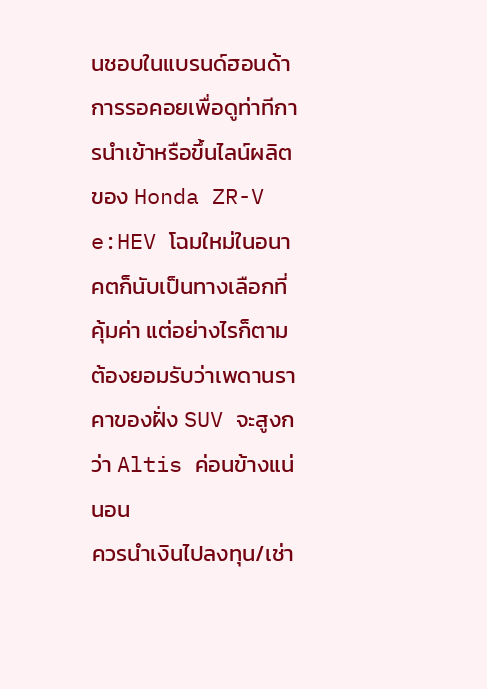นชอบในแบรนด์ฮอนด้า การรอคอยเพื่อดูท่าทีการนำเข้าหรือขึ้นไลน์ผลิตของ Honda ZR-V e:HEV โฉมใหม่ในอนาคตก็นับเป็นทางเลือกที่คุ้มค่า แต่อย่างไรก็ตาม ต้องยอมรับว่าเพดานราคาของฝั่ง SUV จะสูงกว่า Altis ค่อนข้างแน่นอน
ควรนำเงินไปลงทุน/เช่า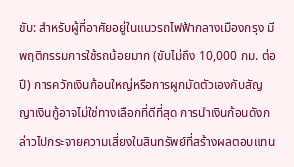ขับ: สำหรับผู้ที่อาศัยอยู่ในแนวรถไฟฟ้ากลางเมืองกรุง มีพฤติกรรมการใช้รถน้อยมาก (ขับไม่ถึง 10,000 กม. ต่อปี) การควักเงินก้อนใหญ่หรือการผูกมัดตัวเองกับสัญญาเงินกู้อาจไม่ใช่ทางเลือกที่ดีที่สุด การนำเงินก้อนดังกล่าวไปกระจายความเสี่ยงในสินทรัพย์ที่สร้างผลตอบแทน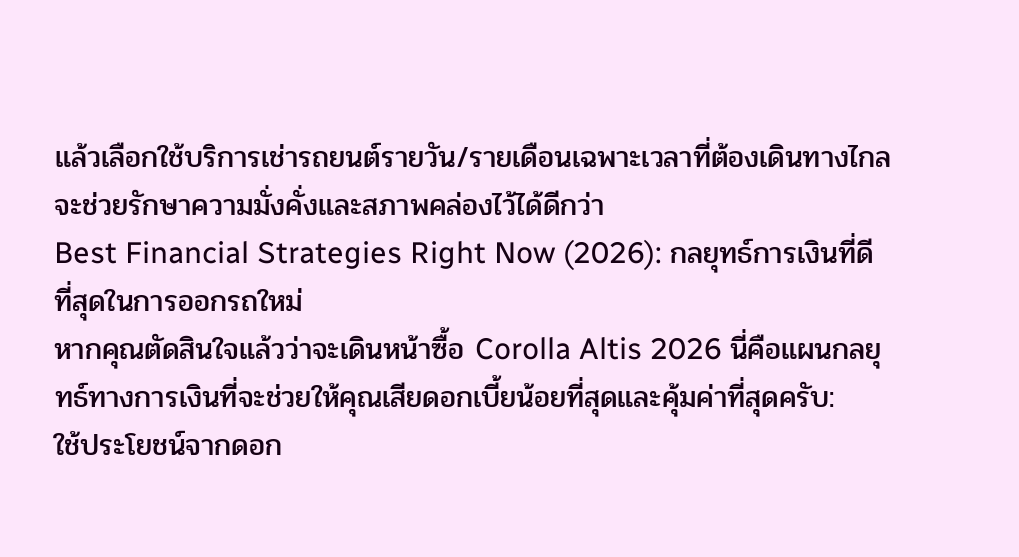แล้วเลือกใช้บริการเช่ารถยนต์รายวัน/รายเดือนเฉพาะเวลาที่ต้องเดินทางไกล จะช่วยรักษาความมั่งคั่งและสภาพคล่องไว้ได้ดีกว่า
Best Financial Strategies Right Now (2026): กลยุทธ์การเงินที่ดีที่สุดในการออกรถใหม่
หากคุณตัดสินใจแล้วว่าจะเดินหน้าซื้อ Corolla Altis 2026 นี่คือแผนกลยุทธ์ทางการเงินที่จะช่วยให้คุณเสียดอกเบี้ยน้อยที่สุดและคุ้มค่าที่สุดครับ:
ใช้ประโยชน์จากดอก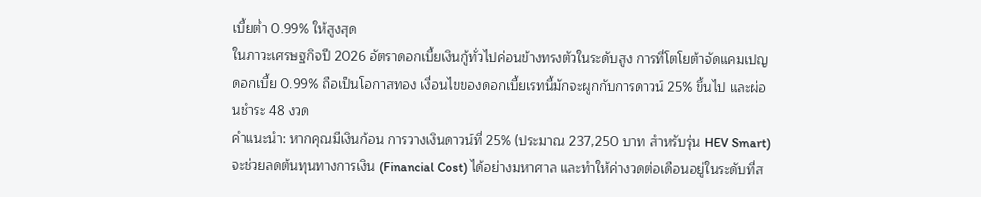เบี้ยต่ำ 0.99% ให้สูงสุด
ในภาวะเศรษฐกิจปี 2026 อัตราดอกเบี้ยเงินกู้ทั่วไปค่อนข้างทรงตัวในระดับสูง การที่โตโยต้าจัดแคมเปญดอกเบี้ย 0.99% ถือเป็นโอกาสทอง เงื่อนไขของดอกเบี้ยเรทนี้มักจะผูกกับการดาวน์ 25% ขึ้นไป และผ่อนชำระ 48 งวด
คำแนะนำ: หากคุณมีเงินก้อน การวางเงินดาวน์ที่ 25% (ประมาณ 237,250 บาท สำหรับรุ่น HEV Smart) จะช่วยลดต้นทุนทางการเงิน (Financial Cost) ได้อย่างมหาศาล และทำให้ค่างวดต่อเดือนอยู่ในระดับที่ส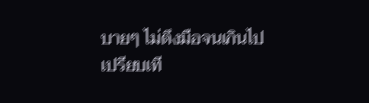บายๆ ไม่ตึงมือจนเกินไป
เปรียบเที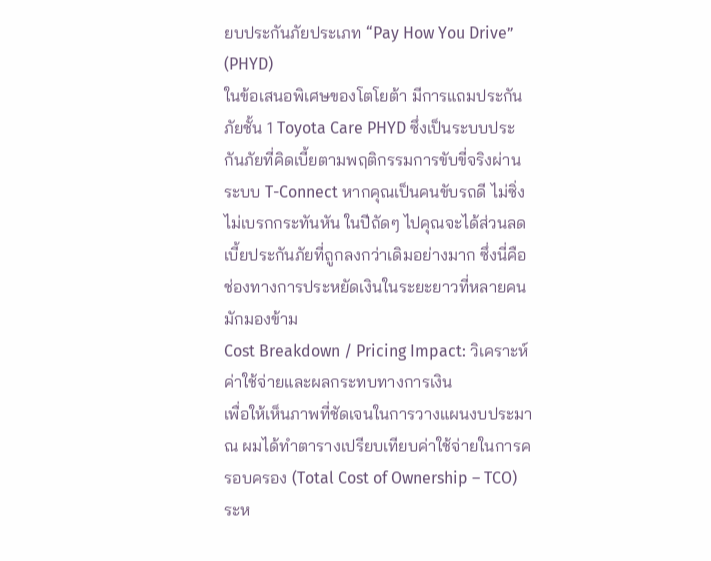ยบประกันภัยประเภท “Pay How You Drive” (PHYD)
ในข้อเสนอพิเศษของโตโยต้า มีการแถมประกันภัยชั้น 1 Toyota Care PHYD ซึ่งเป็นระบบประกันภัยที่คิดเบี้ยตามพฤติกรรมการขับขี่จริงผ่านระบบ T-Connect หากคุณเป็นคนขับรถดี ไม่ซิ่ง ไม่เบรกกระทันหัน ในปีถัดๆ ไปคุณจะได้ส่วนลดเบี้ยประกันภัยที่ถูกลงกว่าเดิมอย่างมาก ซึ่งนี่คือช่องทางการประหยัดเงินในระยะยาวที่หลายคนมักมองข้าม
Cost Breakdown / Pricing Impact: วิเคราะห์ค่าใช้จ่ายและผลกระทบทางการเงิน
เพื่อให้เห็นภาพที่ชัดเจนในการวางแผนงบประมาณ ผมได้ทำตารางเปรียบเทียบค่าใช้จ่ายในการครอบครอง (Total Cost of Ownership – TCO) ระห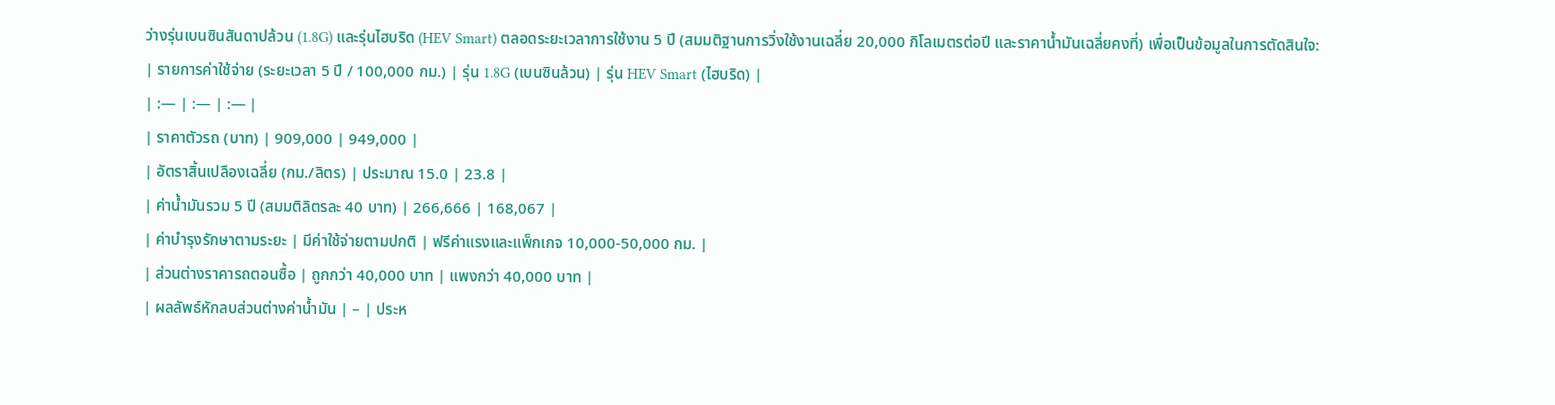ว่างรุ่นเบนซินสันดาปล้วน (1.8G) และรุ่นไฮบริด (HEV Smart) ตลอดระยะเวลาการใช้งาน 5 ปี (สมมติฐานการวิ่งใช้งานเฉลี่ย 20,000 กิโลเมตรต่อปี และราคาน้ำมันเฉลี่ยคงที่) เพื่อเป็นข้อมูลในการตัดสินใจ:
| รายการค่าใช้จ่าย (ระยะเวลา 5 ปี / 100,000 กม.) | รุ่น 1.8G (เบนซินล้วน) | รุ่น HEV Smart (ไฮบริด) |
| :— | :— | :— |
| ราคาตัวรถ (บาท) | 909,000 | 949,000 |
| อัตราสิ้นเปลืองเฉลี่ย (กม./ลิตร) | ประมาณ 15.0 | 23.8 |
| ค่าน้ำมันรวม 5 ปี (สมมติลิตรละ 40 บาท) | 266,666 | 168,067 |
| ค่าบำรุงรักษาตามระยะ | มีค่าใช้จ่ายตามปกติ | ฟรีค่าแรงและแพ็กเกจ 10,000-50,000 กม. |
| ส่วนต่างราคารถตอนซื้อ | ถูกกว่า 40,000 บาท | แพงกว่า 40,000 บาท |
| ผลลัพธ์หักลบส่วนต่างค่าน้ำมัน | – | ประห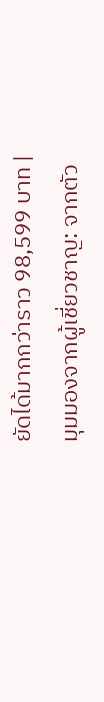ยัดได้มากกว่าราว 98,599 บาท |
มุมมองจากผู้เชี่ยวชาญ: จากตัว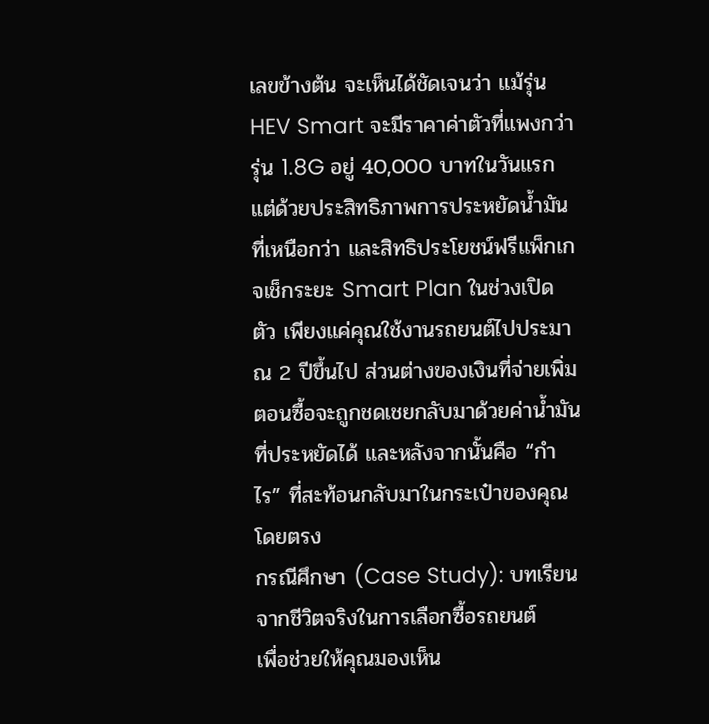เลขข้างต้น จะเห็นได้ชัดเจนว่า แม้รุ่น HEV Smart จะมีราคาค่าตัวที่แพงกว่ารุ่น 1.8G อยู่ 40,000 บาทในวันแรก แต่ด้วยประสิทธิภาพการประหยัดน้ำมันที่เหนือกว่า และสิทธิประโยชน์ฟรีแพ็กเกจเช็กระยะ Smart Plan ในช่วงเปิดตัว เพียงแค่คุณใช้งานรถยนต์ไปประมาณ 2 ปีขึ้นไป ส่วนต่างของเงินที่จ่ายเพิ่มตอนซื้อจะถูกชดเชยกลับมาด้วยค่าน้ำมันที่ประหยัดได้ และหลังจากนั้นคือ “กำไร” ที่สะท้อนกลับมาในกระเป๋าของคุณโดยตรง
กรณีศึกษา (Case Study): บทเรียนจากชีวิตจริงในการเลือกซื้อรถยนต์
เพื่อช่วยให้คุณมองเห็น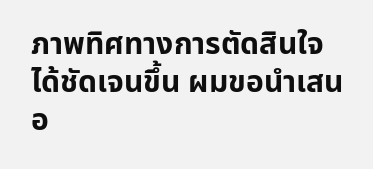ภาพทิศทางการตัดสินใจได้ชัดเจนขึ้น ผมขอนำเสนอ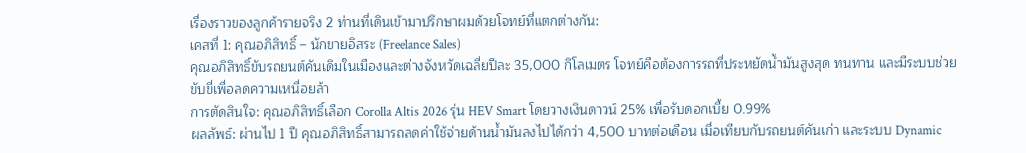เรื่องราวของลูกค้ารายจริง 2 ท่านที่เดินเข้ามาปรึกษาผมด้วยโจทย์ที่แตกต่างกัน:
เคสที่ 1: คุณอภิสิทธิ์ – นักขายอิสระ (Freelance Sales)
คุณอภิสิทธิ์ขับรถยนต์คันเดิมในเมืองและต่างจังหวัดเฉลี่ยปีละ 35,000 กิโลเมตร โจทย์คือต้องการรถที่ประหยัดน้ำมันสูงสุด ทนทาน และมีระบบช่วยขับขี่เพื่อลดความเหนื่อยล้า
การตัดสินใจ: คุณอภิสิทธิ์เลือก Corolla Altis 2026 รุ่น HEV Smart โดยวางเงินดาวน์ 25% เพื่อรับดอกเบี้ย 0.99%
ผลลัพธ์: ผ่านไป 1 ปี คุณอภิสิทธิ์สามารถลดค่าใช้จ่ายด้านน้ำมันลงไปได้กว่า 4,500 บาทต่อเดือน เมื่อเทียบกับรถยนต์คันเก่า และระบบ Dynamic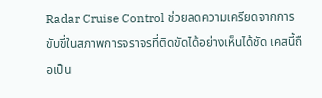Radar Cruise Control ช่วยลดความเครียดจากการขับขี่ในสภาพการจราจรที่ติดขัดได้อย่างเห็นได้ชัด เคสนี้ถือเป็น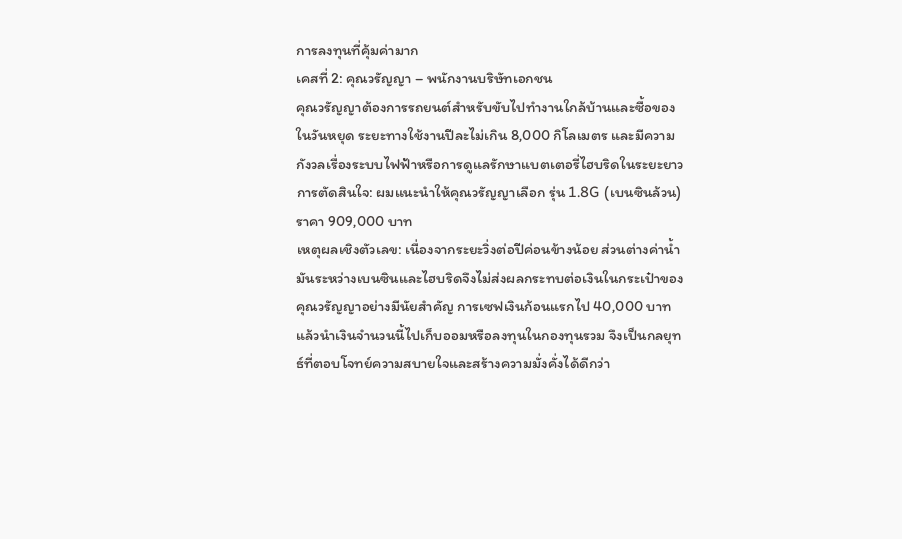การลงทุนที่คุ้มค่ามาก
เคสที่ 2: คุณวรัญญา – พนักงานบริษัทเอกชน
คุณวรัญญาต้องการรถยนต์สำหรับขับไปทำงานใกล้บ้านและซื้อของในวันหยุด ระยะทางใช้งานปีละไม่เกิน 8,000 กิโลเมตร และมีความกังวลเรื่องระบบไฟฟ้าหรือการดูแลรักษาแบตเตอรี่ไฮบริดในระยะยาว
การตัดสินใจ: ผมแนะนำให้คุณวรัญญาเลือก รุ่น 1.8G (เบนซินล้วน) ราคา 909,000 บาท
เหตุผลเชิงตัวเลข: เนื่องจากระยะวิ่งต่อปีค่อนข้างน้อย ส่วนต่างค่าน้ำมันระหว่างเบนซินและไฮบริดจึงไม่ส่งผลกระทบต่อเงินในกระเป๋าของคุณวรัญญาอย่างมีนัยสำคัญ การเซฟเงินก้อนแรกไป 40,000 บาท แล้วนำเงินจำนวนนี้ไปเก็บออมหรือลงทุนในกองทุนรวม จึงเป็นกลยุทธ์ที่ตอบโจทย์ความสบายใจและสร้างความมั่งคั่งได้ดีกว่า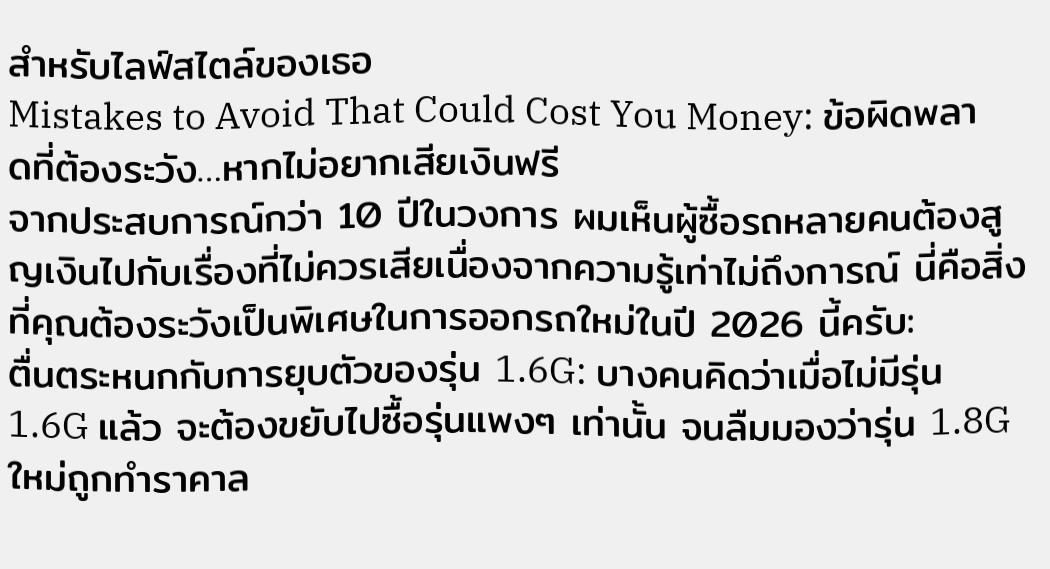สำหรับไลฟ์สไตล์ของเธอ
Mistakes to Avoid That Could Cost You Money: ข้อผิดพลาดที่ต้องระวัง…หากไม่อยากเสียเงินฟรี
จากประสบการณ์กว่า 10 ปีในวงการ ผมเห็นผู้ซื้อรถหลายคนต้องสูญเงินไปกับเรื่องที่ไม่ควรเสียเนื่องจากความรู้เท่าไม่ถึงการณ์ นี่คือสิ่งที่คุณต้องระวังเป็นพิเศษในการออกรถใหม่ในปี 2026 นี้ครับ:
ตื่นตระหนกกับการยุบตัวของรุ่น 1.6G: บางคนคิดว่าเมื่อไม่มีรุ่น 1.6G แล้ว จะต้องขยับไปซื้อรุ่นแพงๆ เท่านั้น จนลืมมองว่ารุ่น 1.8G ใหม่ถูกทำราคาล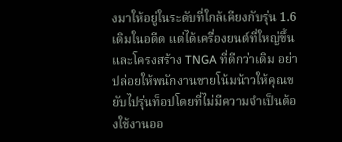งมาให้อยู่ในระดับที่ใกล้เคียงกับรุ่น 1.6 เดิมในอดีต แต่ได้เครื่องยนต์ที่ใหญ่ขึ้นและโครงสร้าง TNGA ที่ดีกว่าเดิม อย่าปล่อยให้พนักงานขายโน้มน้าวให้คุณขยับไปรุ่นท็อปโดยที่ไม่มีความจำเป็นต้องใช้งานออ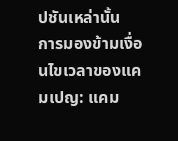ปชันเหล่านั้น
การมองข้ามเงื่อนไขเวลาของแคมเปญ: แคม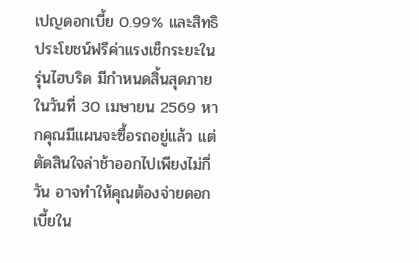เปญดอกเบี้ย 0.99% และสิทธิประโยชน์ฟรีค่าแรงเช็กระยะในรุ่นไฮบริด มีกำหนดสิ้นสุดภายในวันที่ 30 เมษายน 2569 หากคุณมีแผนจะซื้อรถอยู่แล้ว แต่ตัดสินใจล่าช้าออกไปเพียงไม่กี่วัน อาจทำให้คุณต้องจ่ายดอกเบี้ยใน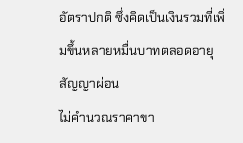อัตราปกติ ซึ่งคิดเป็นเงินรวมที่เพิ่มขึ้นหลายหมื่นบาทตลอดอายุสัญญาผ่อน
ไม่คำนวณราคาขา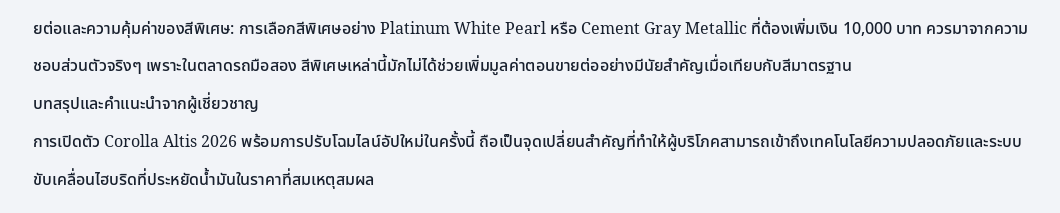ยต่อและความคุ้มค่าของสีพิเศษ: การเลือกสีพิเศษอย่าง Platinum White Pearl หรือ Cement Gray Metallic ที่ต้องเพิ่มเงิน 10,000 บาท ควรมาจากความชอบส่วนตัวจริงๆ เพราะในตลาดรถมือสอง สีพิเศษเหล่านี้มักไม่ได้ช่วยเพิ่มมูลค่าตอนขายต่ออย่างมีนัยสำคัญเมื่อเทียบกับสีมาตรฐาน
บทสรุปและคำแนะนำจากผู้เชี่ยวชาญ
การเปิดตัว Corolla Altis 2026 พร้อมการปรับโฉมไลน์อัปใหม่ในครั้งนี้ ถือเป็นจุดเปลี่ยนสำคัญที่ทำให้ผู้บริโภคสามารถเข้าถึงเทคโนโลยีความปลอดภัยและระบบขับเคลื่อนไฮบริดที่ประหยัดน้ำมันในราคาที่สมเหตุสมผล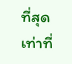ที่สุดเท่าที่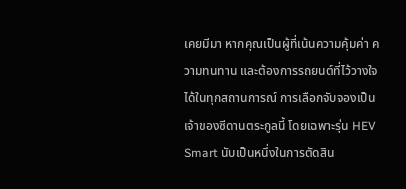เคยมีมา หากคุณเป็นผู้ที่เน้นความคุ้มค่า ความทนทาน และต้องการรถยนต์ที่ไว้วางใจได้ในทุกสถานการณ์ การเลือกจับจองเป็นเจ้าของซีดานตระกูลนี้ โดยเฉพาะรุ่น HEV Smart นับเป็นหนึ่งในการตัดสิน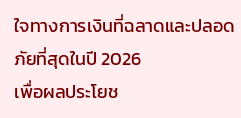ใจทางการเงินที่ฉลาดและปลอดภัยที่สุดในปี 2026
เพื่อผลประโยช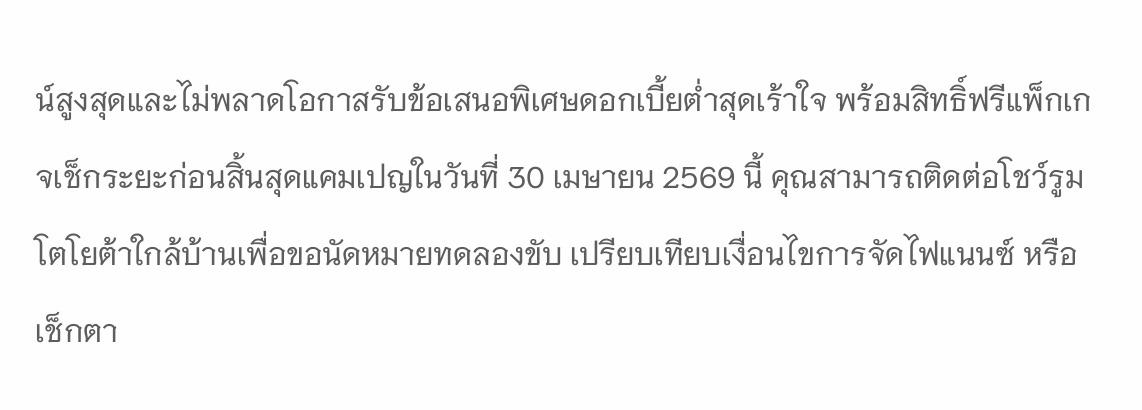น์สูงสุดและไม่พลาดโอกาสรับข้อเสนอพิเศษดอกเบี้ยต่ำสุดเร้าใจ พร้อมสิทธิ์ฟรีแพ็กเกจเช็กระยะก่อนสิ้นสุดแคมเปญในวันที่ 30 เมษายน 2569 นี้ คุณสามารถติดต่อโชว์รูมโตโยต้าใกล้บ้านเพื่อขอนัดหมายทดลองขับ เปรียบเทียบเงื่อนไขการจัดไฟแนนซ์ หรือเช็กตา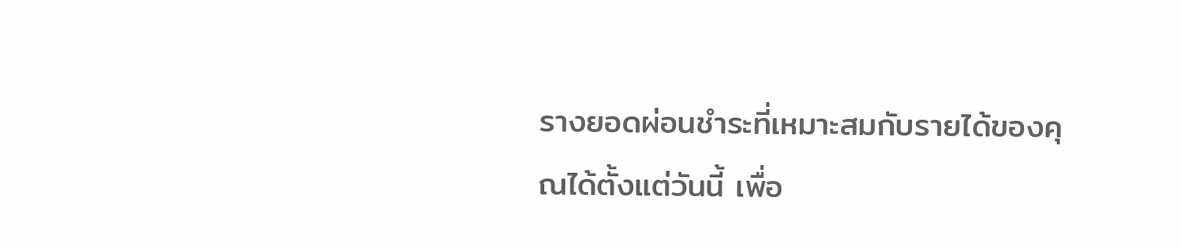รางยอดผ่อนชำระที่เหมาะสมกับรายได้ของคุณได้ตั้งแต่วันนี้ เพื่อ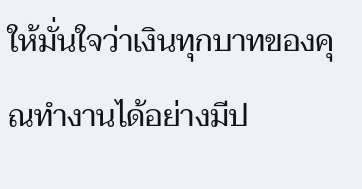ให้มั่นใจว่าเงินทุกบาทของคุณทำงานได้อย่างมีป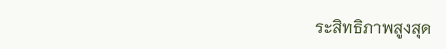ระสิทธิภาพสูงสุด